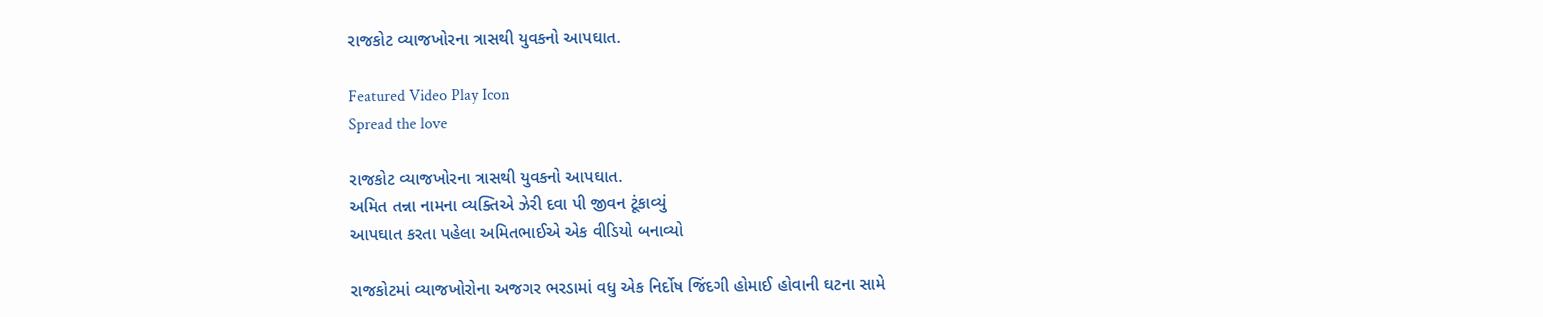રાજકોટ વ્યાજખોરના ત્રાસથી યુવકનો આપઘાત.

Featured Video Play Icon
Spread the love

રાજકોટ વ્યાજખોરના ત્રાસથી યુવકનો આપઘાત.
અમિત તન્ના નામના વ્યક્તિએ ઝેરી દવા પી જીવન ટૂંકાવ્યું
આપઘાત કરતા પહેલા અમિતભાઈએ એક વીડિયો બનાવ્યો

રાજકોટમાં વ્યાજખોરોના અજગર ભરડામાં વધુ એક નિર્દોષ જિંદગી હોમાઈ હોવાની ઘટના સામે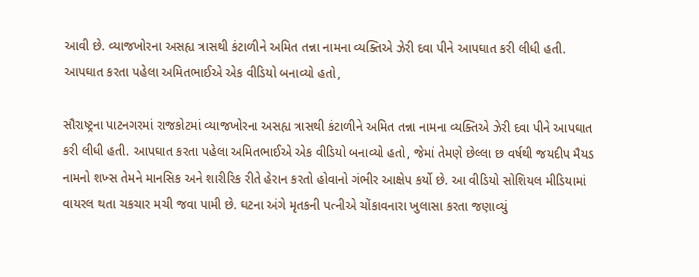આવી છે. વ્યાજખોરના અસહ્ય ત્રાસથી કંટાળીને અમિત તન્ના નામના વ્યક્તિએ ઝેરી દવા પીને આપઘાત કરી લીધી હતી. આપઘાત કરતા પહેલા અમિતભાઈએ એક વીડિયો બનાવ્યો હતો,

સૌરાષ્ટ્રના પાટનગરમાં રાજકોટમાં વ્યાજખોરના અસહ્ય ત્રાસથી કંટાળીને અમિત તન્ના નામના વ્યક્તિએ ઝેરી દવા પીને આપઘાત કરી લીધી હતી. આપઘાત કરતા પહેલા અમિતભાઈએ એક વીડિયો બનાવ્યો હતો, જેમાં તેમણે છેલ્લા છ વર્ષથી જયદીપ મૈયડ નામનો શખ્સ તેમને માનસિક અને શારીરિક રીતે હેરાન કરતો હોવાનો ગંભીર આક્ષેપ કર્યો છે. આ વીડિયો સોશિયલ મીડિયામાં વાયરલ થતા ચકચાર મચી જવા પામી છે. ઘટના અંગે મૃતકની પત્નીએ ચોંકાવનારા ખુલાસા કરતા જણાવ્યું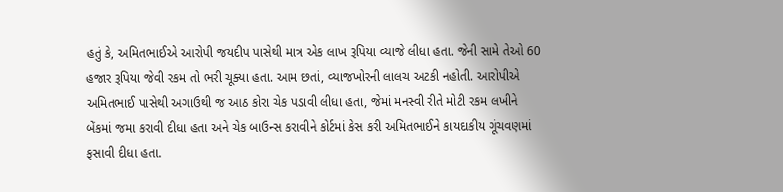હતું કે, અમિતભાઈએ આરોપી જયદીપ પાસેથી માત્ર એક લાખ રૂપિયા વ્યાજે લીધા હતા. જેની સામે તેઓ 60 હજાર રૂપિયા જેવી રકમ તો ભરી ચૂક્યા હતા. આમ છતાં, વ્યાજખોરની લાલચ અટકી નહોતી. આરોપીએ અમિતભાઈ પાસેથી અગાઉથી જ આઠ કોરા ચેક પડાવી લીધા હતા, જેમાં મનસ્વી રીતે મોટી રકમ લખીને બેંકમાં જમા કરાવી દીધા હતા અને ચેક બાઉન્સ કરાવીને કોર્ટમાં કેસ કરી અમિતભાઈને કાયદાકીય ગૂંચવણમાં ફસાવી દીધા હતા.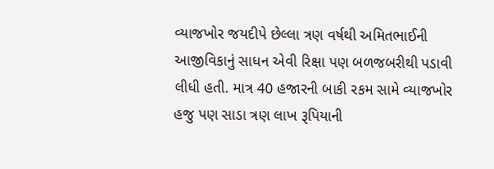વ્યાજખોર જયદીપે છેલ્લા ત્રણ વર્ષથી અમિતભાઈની આજીવિકાનું સાધન એવી રિક્ષા પણ બળજબરીથી પડાવી લીધી હતી. માત્ર 40 હજારની બાકી રકમ સામે વ્યાજખોર હજુ પણ સાડા ત્રણ લાખ રૂપિયાની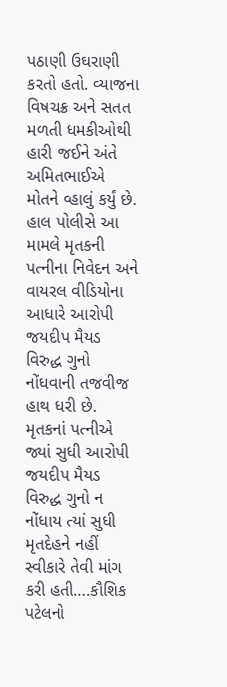પઠાણી ઉઘરાણી કરતો હતો. વ્યાજના વિષચક્ર અને સતત મળતી ધમકીઓથી હારી જઈને અંતે અમિતભાઈએ મોતને વ્હાલું કર્યું છે. હાલ પોલીસે આ મામલે મૃતકની પત્નીના નિવેદન અને વાયરલ વીડિયોના આધારે આરોપી જયદીપ મૈયડ વિરુદ્ધ ગુનો નોંધવાની તજવીજ હાથ ધરી છે. મૃતકનાં પત્નીએ જ્યાં સુધી આરોપી જયદીપ મૈયડ વિરુદ્ધ ગુનો ન નોંધાય ત્યાં સુધી મૃતદેહને નહીં સ્વીકારે તેવી માંગ કરી હતી….કૌશિક પટેલનો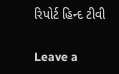રિપોર્ટ હિન્દ ટીવી

Leave a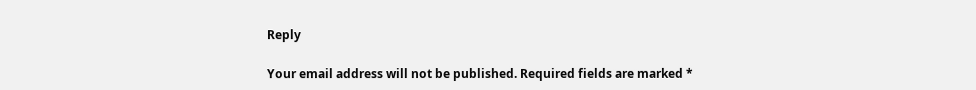Reply

Your email address will not be published. Required fields are marked *